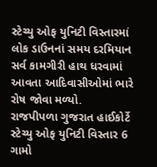સ્ટેચ્યુ ઓફ યુનિટી વિસ્તારમાં લોક ડાઉનનાં સમય દરમિયાન સર્વ કામગીરી હાથ ધરવામાં આવતા આદિવાસીઓમાં ભારે રોષ જોવા મળ્યો.
રાજપીપળા ગુજરાત હાઈકોર્ટે સ્ટેચ્યુ ઓફ યુનિટી વિસ્તાર 6 ગામો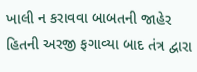ખાલી ન કરાવવા બાબતની જાહેર હિતની અરજી ફગાવ્યા બાદ તંત્ર દ્વારા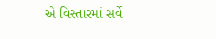એ વિસ્તારમાં સર્વે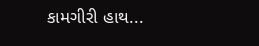કામગીરી હાથ...